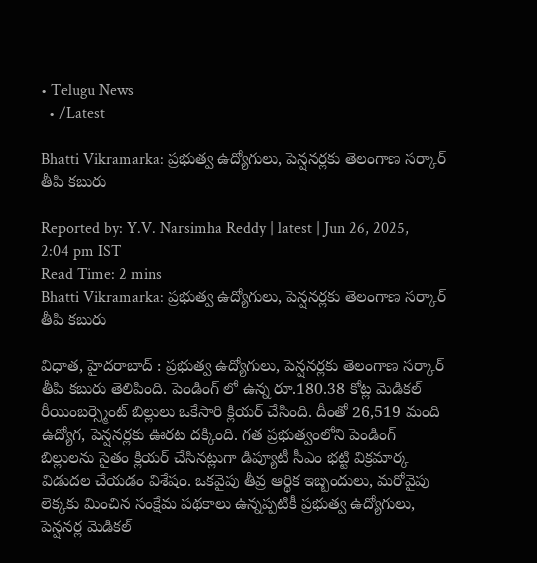• Telugu News
  • /Latest

Bhatti Vikramarka: ప్రభుత్వ ఉద్యోగులు, పెన్షనర్లకు తెలంగాణ సర్కార్ తీపి కబురు

Reported by: Y.V. Narsimha Reddy | latest | Jun 26, 2025, 2:04 pm IST
Read Time: 2 mins
Bhatti Vikramarka: ప్రభుత్వ ఉద్యోగులు, పెన్షనర్లకు తెలంగాణ సర్కార్ తీపి కబురు

విధాత, హైదరాబాద్ : ప్రభుత్వ ఉద్యోగులు, పెన్షనర్లకు తెలంగాణ సర్కార్ తీపి కబురు తెలిపింది. పెండింగ్ లో ఉన్న రూ.180.38 కోట్ల మెడికల్ రీయింబర్స్మెంట్ బిల్లులు ఒకేసారి క్లియర్ చేసింది. దీంతో 26,519 మంది ఉద్యోగ, పెన్షనర్లకు ఊరట దక్కింది. గత ప్రభుత్వంలోని పెండింగ్ బిల్లులను సైతం క్లియర్ చేసినట్లుగా డిప్యూటీ సీఎం భట్టి విక్రమార్క విడుదల చేయడం విశేషం. ఒకవైపు తీవ్ర ఆర్థిక ఇబ్బందులు, మరోవైపు లెక్కకు మించిన సంక్షేమ పథకాలు ఉన్నప్పటికీ ప్రభుత్వ ఉద్యోగులు, పెన్షనర్ల మెడికల్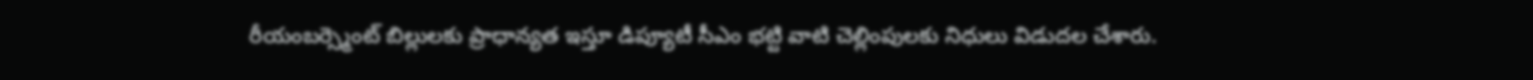రీయంబర్స్మెంట్ బిల్లులకు ప్రాధాన్యత ఇస్తూ డిప్యూటీ సీఎం భట్టి వాటి చెల్లింపులకు నిధులు విడుదల చేశారు.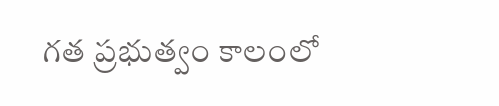గత ప్రభుత్వం కాలంలో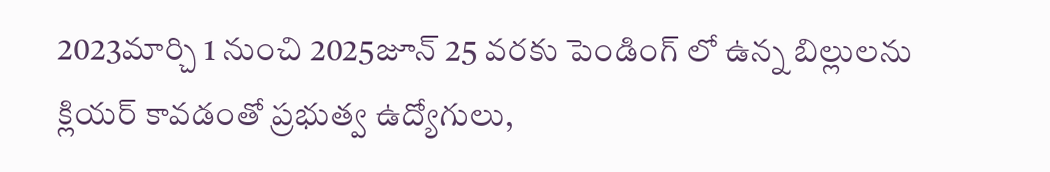2023మార్చి 1 నుంచి 2025జూన్ 25 వరకు పెండింగ్ లో ఉన్న బిల్లులను క్లియర్ కావడంతో ప్రభుత్వ ఉద్యోగులు,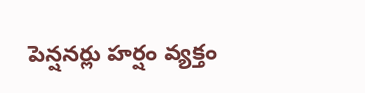పెన్షనర్లు హర్షం వ్యక్తం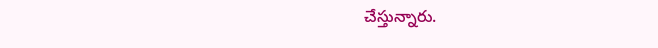చేస్తున్నారు.